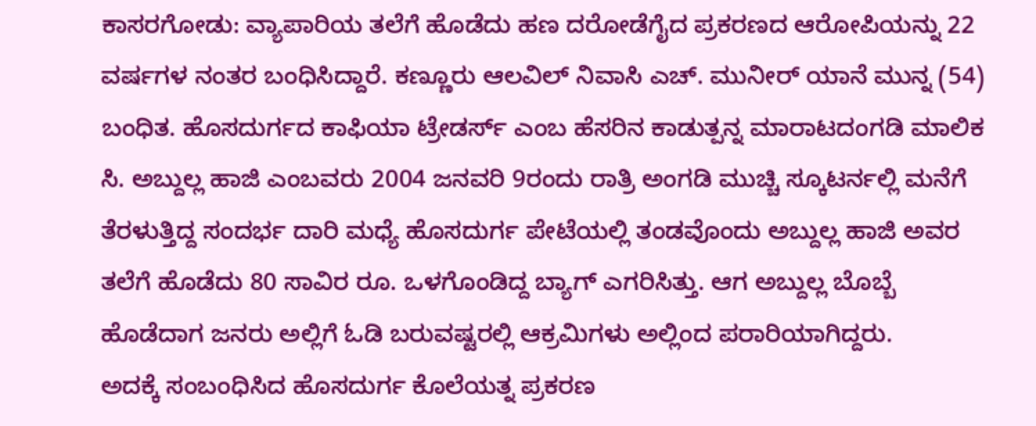ಕಾಸರಗೋಡು: ವ್ಯಾಪಾರಿಯ ತಲೆಗೆ ಹೊಡೆದು ಹಣ ದರೋಡೆಗೈದ ಪ್ರಕರಣದ ಆರೋಪಿಯನ್ನು 22 ವರ್ಷಗಳ ನಂತರ ಬಂಧಿಸಿದ್ದಾರೆ. ಕಣ್ಣೂರು ಆಲವಿಲ್ ನಿವಾಸಿ ಎಚ್. ಮುನೀರ್ ಯಾನೆ ಮುನ್ನ (54) ಬಂಧಿತ. ಹೊಸದುರ್ಗದ ಕಾಫಿಯಾ ಟ್ರೇಡರ್ಸ್ ಎಂಬ ಹೆಸರಿನ ಕಾಡುತ್ಪನ್ನ ಮಾರಾಟದಂಗಡಿ ಮಾಲಿಕ ಸಿ. ಅಬ್ದುಲ್ಲ ಹಾಜಿ ಎಂಬವರು 2004 ಜನವರಿ 9ರಂದು ರಾತ್ರಿ ಅಂಗಡಿ ಮುಚ್ಚಿ ಸ್ಕೂಟರ್ನಲ್ಲಿ ಮನೆಗೆ ತೆರಳುತ್ತಿದ್ದ ಸಂದರ್ಭ ದಾರಿ ಮಧ್ಯೆ ಹೊಸದುರ್ಗ ಪೇಟೆಯಲ್ಲಿ ತಂಡವೊಂದು ಅಬ್ದುಲ್ಲ ಹಾಜಿ ಅವರ ತಲೆಗೆ ಹೊಡೆದು 80 ಸಾವಿರ ರೂ. ಒಳಗೊಂಡಿದ್ದ ಬ್ಯಾಗ್ ಎಗರಿಸಿತ್ತು. ಆಗ ಅಬ್ದುಲ್ಲ ಬೊಬ್ಬೆ ಹೊಡೆದಾಗ ಜನರು ಅಲ್ಲಿಗೆ ಓಡಿ ಬರುವಷ್ಟರಲ್ಲಿ ಆಕ್ರಮಿಗಳು ಅಲ್ಲಿಂದ ಪರಾರಿಯಾಗಿದ್ದರು.
ಅದಕ್ಕೆ ಸಂಬಂಧಿಸಿದ ಹೊಸದುರ್ಗ ಕೊಲೆಯತ್ನ ಪ್ರಕರಣ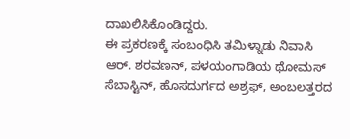ದಾಖಲಿಸಿಕೊಂಡಿದ್ದರು.
ಈ ಪ್ರಕರಣಕ್ಕೆ ಸಂಬಂಧಿಸಿ ತಮಿಳ್ನಾಡು ನಿವಾಸಿ ಆರ್. ಶರವಣನ್, ಪಳಯಂಗಾಡಿಯ ಥೋಮಸ್ ಸೆಬಾಸ್ಟಿನ್, ಹೊಸದುರ್ಗದ ಅಶ್ರಫ್, ಅಂಬಲತ್ತರದ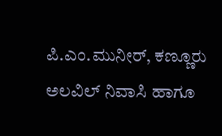ಪಿ.ಎಂ.ಮುನೀರ್, ಕಣ್ಣೂರು ಅಲವಿಲ್ ನಿವಾಸಿ ಹಾಗೂ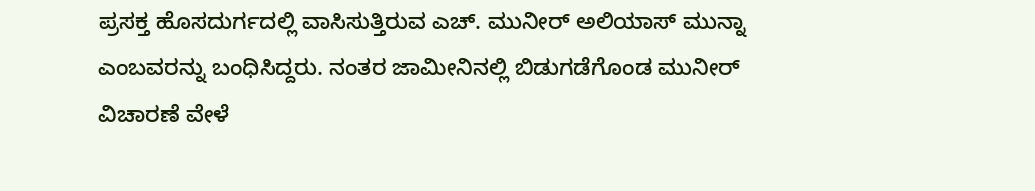ಪ್ರಸಕ್ತ ಹೊಸದುರ್ಗದಲ್ಲಿ ವಾಸಿಸುತ್ತಿರುವ ಎಚ್. ಮುನೀರ್ ಅಲಿಯಾಸ್ ಮುನ್ನಾ ಎಂಬವರನ್ನು ಬಂಧಿಸಿದ್ದರು. ನಂತರ ಜಾಮೀನಿನಲ್ಲಿ ಬಿಡುಗಡೆಗೊಂಡ ಮುನೀರ್ ವಿಚಾರಣೆ ವೇಳೆ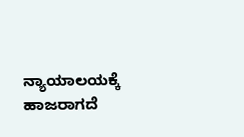ನ್ಯಾಯಾಲಯಕ್ಕೆ ಹಾಜರಾಗದೆ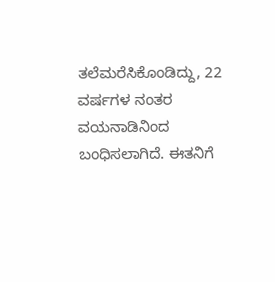ತಲೆಮರೆಸಿಕೊಂಡಿದ್ದು, 22 ವರ್ಷಗಳ ನಂತರ ವಯನಾಡಿನಿಂದ ಬಂಧಿಸಲಾಗಿದೆ. ಈತನಿಗೆ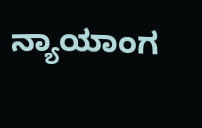ನ್ಯಾಯಾಂಗ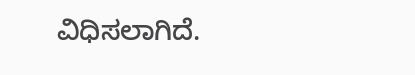ವಿಧಿಸಲಾಗಿದೆ.